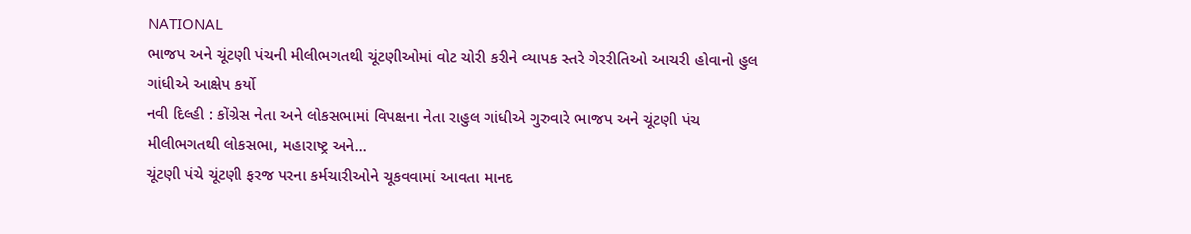NATIONAL
ભાજપ અને ચૂંટણી પંચની મીલીભગતથી ચૂંટણીઓમાં વોટ ચોરી કરીને વ્યાપક સ્તરે ગેરરીતિઓ આચરી હોવાનો હુલ ગાંધીએ આક્ષેપ કર્યો
નવી દિલ્હી : કોંગ્રેસ નેતા અને લોકસભામાં વિપક્ષના નેતા રાહુલ ગાંધીએ ગુરુવારે ભાજપ અને ચૂંટણી પંચ મીલીભગતથી લોકસભા, મહારાષ્ટ્ર અને…
ચૂંટણી પંચે ચૂંટણી ફરજ પરના કર્મચારીઓને ચૂકવવામાં આવતા માનદ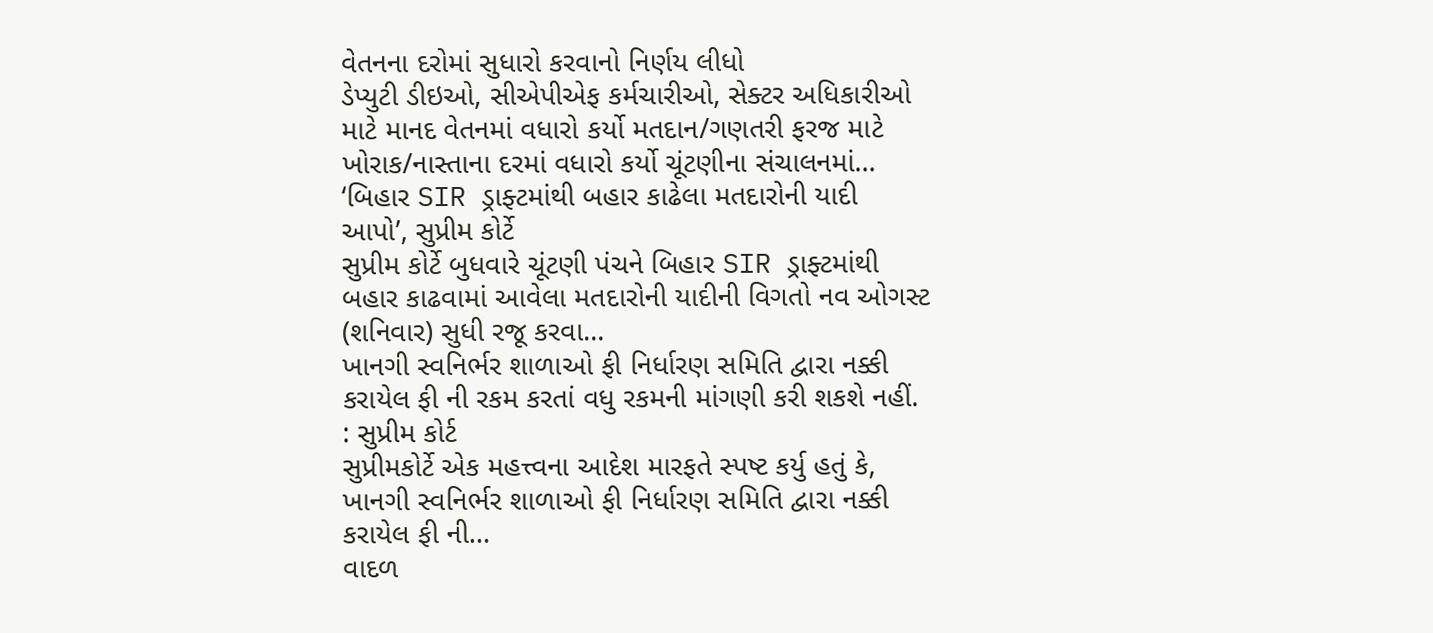વેતનના દરોમાં સુધારો કરવાનો નિર્ણય લીધો
ડેપ્યુટી ડીઇઓ, સીએપીએફ કર્મચારીઓ, સેક્ટર અધિકારીઓ માટે માનદ વેતનમાં વધારો કર્યો મતદાન/ગણતરી ફરજ માટે ખોરાક/નાસ્તાના દરમાં વધારો કર્યો ચૂંટણીના સંચાલનમાં…
‘બિહાર SIR ડ્રાફ્ટમાંથી બહાર કાઢેલા મતદારોની યાદી આપો’, સુપ્રીમ કોર્ટે
સુપ્રીમ કોર્ટે બુધવારે ચૂંટણી પંચને બિહાર SIR ડ્રાફ્ટમાંથી બહાર કાઢવામાં આવેલા મતદારોની યાદીની વિગતો નવ ઓગસ્ટ (શનિવાર) સુધી રજૂ કરવા…
ખાનગી સ્વનિર્ભર શાળાઓ ફી નિર્ધારણ સમિતિ દ્વારા નક્કી કરાયેલ ફી ની રકમ કરતાં વધુ રકમની માંગણી કરી શકશે નહીં. : સુપ્રીમ કોર્ટ
સુપ્રીમકોર્ટે એક મહત્ત્વના આદેશ મારફતે સ્પષ્ટ કર્યુ હતું કે, ખાનગી સ્વનિર્ભર શાળાઓ ફી નિર્ધારણ સમિતિ દ્વારા નક્કી કરાયેલ ફી ની…
વાદળ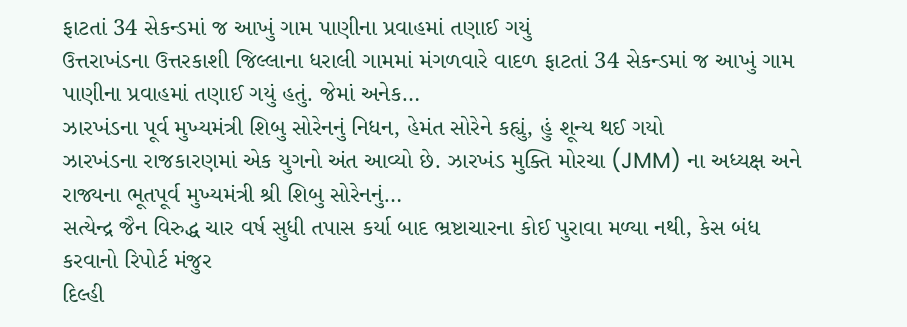ફાટતાં 34 સેકન્ડમાં જ આખું ગામ પાણીના પ્રવાહમાં તણાઈ ગયું
ઉત્તરાખંડના ઉત્તરકાશી જિલ્લાના ધરાલી ગામમાં મંગળવારે વાદળ ફાટતાં 34 સેકન્ડમાં જ આખું ગામ પાણીના પ્રવાહમાં તણાઈ ગયું હતું. જેમાં અનેક…
ઝારખંડના પૂર્વ મુખ્યમંત્રી શિબુ સોરેનનું નિધન, હેમંત સોરેને કહ્યું, હું શૂન્ય થઈ ગયો
ઝારખંડના રાજકારણમાં એક યુગનો અંત આવ્યો છે. ઝારખંડ મુક્તિ મોરચા (JMM) ના અધ્યક્ષ અને રાજ્યના ભૂતપૂર્વ મુખ્યમંત્રી શ્રી શિબુ સોરેનનું…
સત્યેન્દ્ર જૈન વિરુદ્ધ ચાર વર્ષ સુધી તપાસ કર્યા બાદ ભ્રષ્ટાચારના કોઈ પુરાવા મળ્યા નથી, કેસ બંધ કરવાનો રિપોર્ટ મંજુર
દિલ્હી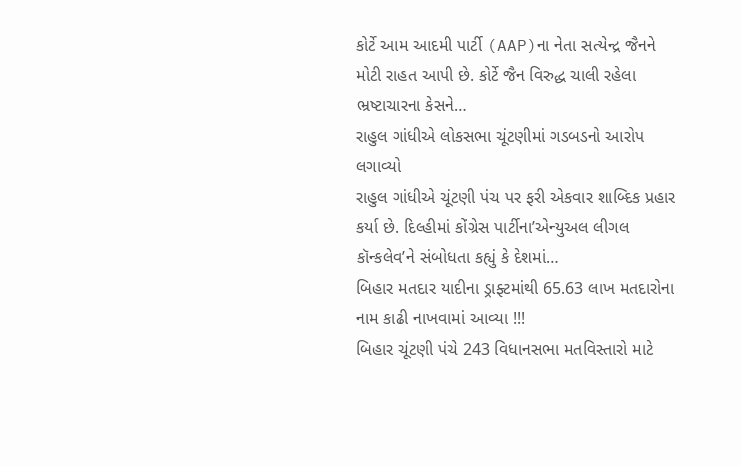કોર્ટે આમ આદમી પાર્ટી (AAP)ના નેતા સત્યેન્દ્ર જૈનને મોટી રાહત આપી છે. કોર્ટે જૈન વિરુદ્ધ ચાલી રહેલા ભ્રષ્ટાચારના કેસને…
રાહુલ ગાંધીએ લોકસભા ચૂંટણીમાં ગડબડનો આરોપ લગાવ્યો
રાહુલ ગાંધીએ ચૂંટણી પંચ પર ફરી એકવાર શાબ્દિક પ્રહાર કર્યા છે. દિલ્હીમાં કોંગ્રેસ પાર્ટીના’એન્યુઅલ લીગલ કૉન્કલેવ’ને સંબોધતા કહ્યું કે દેશમાં…
બિહાર મતદાર યાદીના ડ્રાફ્ટમાંથી 65.63 લાખ મતદારોના નામ કાઢી નાખવામાં આવ્યા !!!
બિહાર ચૂંટણી પંચે 243 વિધાનસભા મતવિસ્તારો માટે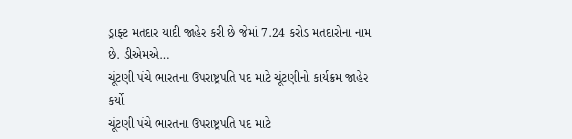ડ્રાફ્ટ મતદાર યાદી જાહેર કરી છે જેમાં 7.24 કરોડ મતદારોના નામ છે. ડીએમએ…
ચૂંટણી પંચે ભારતના ઉપરાષ્ટ્રપતિ પદ માટે ચૂંટણીનો કાર્યક્રમ જાહેર કર્યો
ચૂંટણી પંચે ભારતના ઉપરાષ્ટ્રપતિ પદ માટે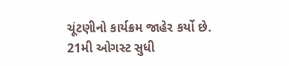ચૂંટણીનો કાર્યક્રમ જાહેર કર્યો છે. 21મી ઓગસ્ટ સુધી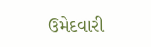ઉમેદવારી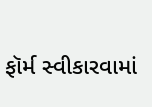ફૉર્મ સ્વીકારવામાં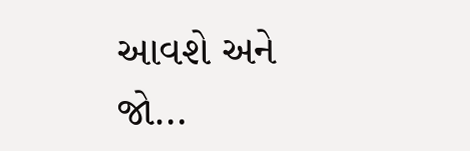આવશે અને જો…